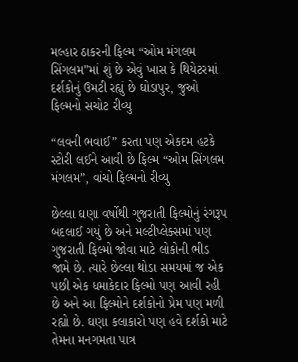મલ્હાર ઠાકરની ફિલ્મ “ઓમ મંગલમ સિંગલમ”માં શું છે એવું ખાસ કે થિયેટરમાં દર્શકોનું ઉમટી રહ્યું છે ઘોડાપુર, જુઓ ફિલ્મનો સચોટ રીવ્યુ

“લવની ભવાઈ” કરતા પણ એકદમ હટકે સ્ટોરી લઈને આવી છે ફિલ્મ “ઓમ સિંગલમ મંગલમ”, વાંચો ફિલ્મનો રીવ્યુ

છેલ્લા ઘણા વર્ષોથી ગુજરાતી ફિલ્મોનું રંગરૂપ બદલાઈ ગયું છે અને મલ્ટીપ્લેક્સમાં પણ ગુજરાતી ફિલ્મો જોવા માટે લોકોની ભીડ જામે છે. ત્યારે છેલ્લા થોડા સમયમાં જ એક પછી એક ધમાકેદાર ફિલ્મો પણ આવી રહી છે અને આ ફિલ્મોને દર્શકોનો પ્રેમ પણ મળી રહ્યો છે. ઘણા કલાકારો પણ હવે દર્શકો માટે તેમના મનગમતા પાત્ર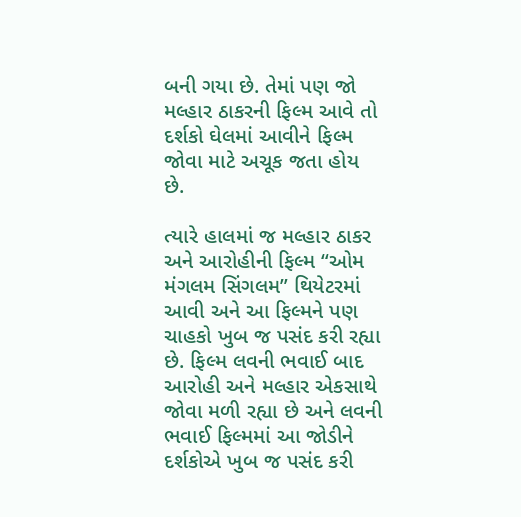બની ગયા છે. તેમાં પણ જો મલ્હાર ઠાકરની ફિલ્મ આવે તો દર્શકો ઘેલમાં આવીને ફિલ્મ જોવા માટે અચૂક જતા હોય છે.

ત્યારે હાલમાં જ મલ્હાર ઠાકર અને આરોહીની ફિલ્મ “ઓમ મંગલમ સિંગલમ” થિયેટરમાં આવી અને આ ફિલ્મને પણ ચાહકો ખુબ જ પસંદ કરી રહ્યા છે. ફિલ્મ લવની ભવાઈ બાદ આરોહી અને મલ્હાર એકસાથે જોવા મળી રહ્યા છે અને લવની ભવાઈ ફિલ્મમાં આ જોડીને દર્શકોએ ખુબ જ પસંદ કરી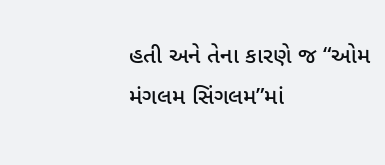હતી અને તેના કારણે જ “ઓમ મંગલમ સિંગલમ”માં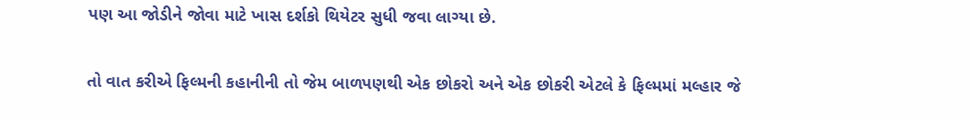પણ આ જોડીને જોવા માટે ખાસ દર્શકો થિયેટર સુધી જવા લાગ્યા છે.

તો વાત કરીએ ફિલ્મની કહાનીની તો જેમ બાળપણથી એક છોકરો અને એક છોકરી એટલે કે ફિલ્મમાં મલ્હાર જે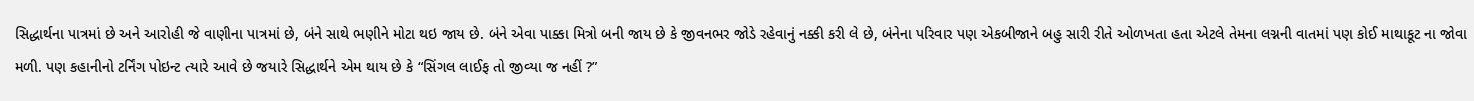સિદ્ધાર્થના પાત્રમાં છે અને આરોહી જે વાણીના પાત્રમાં છે, બંને સાથે ભણીને મોટા થઇ જાય છે. બંને એવા પાક્કા મિત્રો બની જાય છે કે જીવનભર જોડે રહેવાનું નક્કી કરી લે છે, બંનેના પરિવાર પણ એકબીજાને બહુ સારી રીતે ઓળખતા હતા એટલે તેમના લગ્નની વાતમાં પણ કોઈ માથાકૂટ ના જોવા મળી. પણ કહાનીનો ટર્નિંગ પોઇન્ટ ત્યારે આવે છે જયારે સિદ્ધાર્થને એમ થાય છે કે “સિંગલ લાઈફ તો જીવ્યા જ નહીં ?”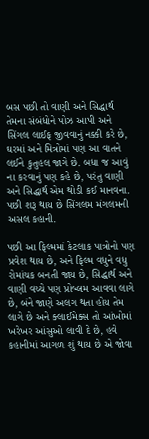બસ પછી તો વાણી અને સિદ્ધાર્થ તેમના સંબંધોને પોઝ આપી અને સિંગલ લાઈફ જીવવાનું નક્કી કરે છે, ઘરમાં અને મિત્રોમાં પણ આ વાતને લઈને કુતુહલ જાગે છે. બધા જ આવું ના કરવાનું પણ કહે છે, પરંતુ વાણી અને સિદ્ધાર્થ એમ થોડી કઈ માનવના. પછી શરૂ થાય છે સિંગલમ મંગલમની અસલ કહાની.

પછી આ ફિલ્મમાં કેટલાક પાત્રોનો પણ પ્રવેશ થાય છે, અને ફિલ્મ વધુને વધુ રોમાંચક બનતી જાય છે, સિદ્ધાર્થ અને વાણી વચ્ચે પણ પ્રોબ્લમ આવવા લાગે છે, બંને જાણે અલગ થતા હોય તેમ લાગે છે અને ક્લાઈમેક્સ તો આંખોમાં ખરેખર આંસુઓ લાવી દે છે, હવે કહાનીમાં આગળ શું થાય છે એ જોવા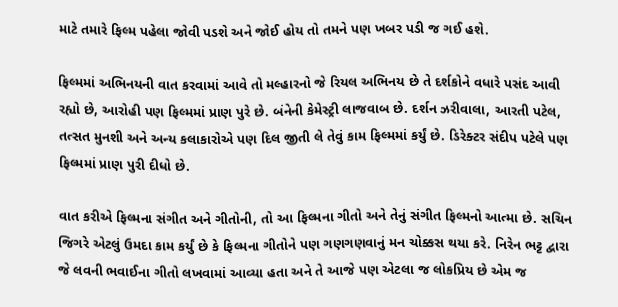માટે તમારે ફિલ્મ પહેલા જોવી પડશે અને જોઈ હોય તો તમને પણ ખબર પડી જ ગઈ હશે.

ફિલ્મમાં અભિનયની વાત કરવામાં આવે તો મલ્હારનો જે રિયલ અભિનય છે તે દર્શકોને વધારે પસંદ આવી રહ્યો છે, આરોહી પણ ફિલ્મમાં પ્રાણ પુરે છે. બંનેની કેમેસ્ટ્રી લાજવાબ છે. દર્શન ઝરીવાલા, આરતી પટેલ, તત્સત મુનશી અને અન્ય કલાકારોએ પણ દિલ જીતી લે તેવું કામ ફિલ્મમાં કર્યું છે. ડિરેક્ટર સંદીપ પટેલે પણ ફિલ્મમાં પ્રાણ પુરી દીધો છે.

વાત કરીએ ફિલ્મના સંગીત અને ગીતોની, તો આ ફિલ્મના ગીતો અને તેનું સંગીત ફિલ્મનો આત્મા છે. સચિન જિગરે એટલું ઉમદા કામ કર્યું છે કે ફિલ્મના ગીતોને પણ ગણગણવાનું મન ચોક્કસ થયા કરે. નિરેન ભટ્ટ દ્વારા જે લવની ભવાઈના ગીતો લખવામાં આવ્યા હતા અને તે આજે પણ એટલા જ લોકપ્રિય છે એમ જ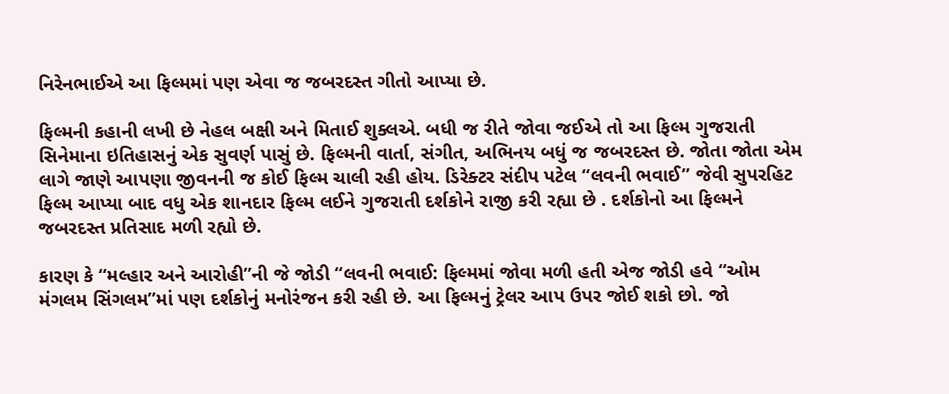નિરેનભાઈએ આ ફિલ્મમાં પણ એવા જ જબરદસ્ત ગીતો આપ્યા છે.

ફિલ્મની કહાની લખી છે નેહલ બક્ષી અને મિતાઈ શુક્લએ. બધી જ રીતે જોવા જઈએ તો આ ફિલ્મ ગુજરાતી સિનેમાના ઇતિહાસનું એક સુવર્ણ પાસું છે. ફિલ્મની વાર્તા, સંગીત, અભિનય બધું જ જબરદસ્ત છે. જોતા જોતા એમ લાગે જાણે આપણા જીવનની જ કોઈ ફિલ્મ ચાલી રહી હોય. ડિરેક્ટર સંદીપ પટેલ “લવની ભવાઈ” જેવી સુપરહિટ ફિલ્મ આપ્યા બાદ વધુ એક શાનદાર ફિલ્મ લઈને ગુજરાતી દર્શકોને રાજી કરી રહ્યા છે . દર્શકોનો આ ફિલ્મને જબરદસ્ત પ્રતિસાદ મળી રહ્યો છે.

કારણ કે “મલ્હાર અને આરોહી”ની જે જોડી “લવની ભવાઈ: ફિલ્મમાં જોવા મળી હતી એજ જોડી હવે “ઓમ મંગલમ સિંગલમ”માં પણ દર્શકોનું મનોરંજન કરી રહી છે. આ ફિલ્મનું ટ્રેલર આપ ઉપર જોઈ શકો છો. જો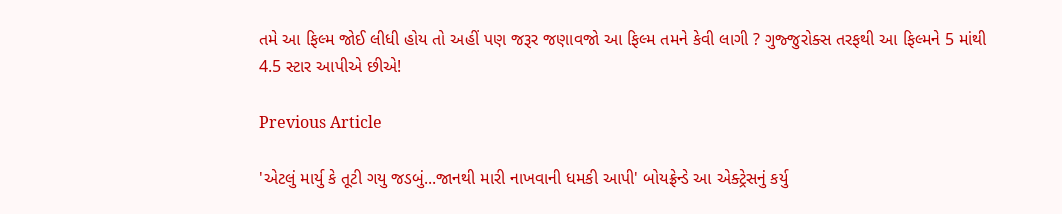તમે આ ફિલ્મ જોઈ લીધી હોય તો અહીં પણ જરૂર જણાવજો આ ફિલ્મ તમને કેવી લાગી ? ગુજ્જુરોક્સ તરફથી આ ફિલ્મને 5 માંથી 4.5 સ્ટાર આપીએ છીએ!

Previous Article

'એટલું માર્યુ કે તૂટી ગયુ જડબું...જાનથી મારી નાખવાની ધમકી આપી' બોયફ્રેન્ડે આ એક્ટ્રેસનું કર્યુ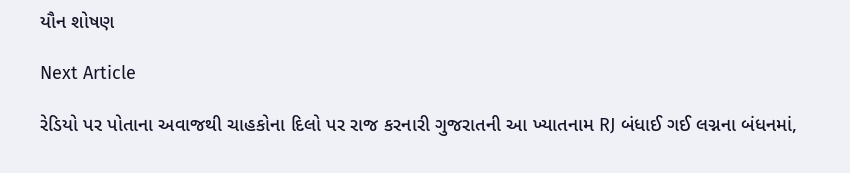યૌન શોષણ

Next Article

રેડિયો પર પોતાના અવાજથી ચાહકોના દિલો પર રાજ કરનારી ગુજરાતની આ ખ્યાતનામ RJ બંધાઈ ગઈ લગ્નના બંધનમાં,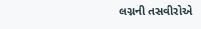લગ્નની તસવીરોએ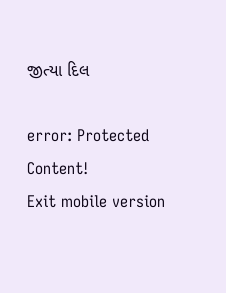જીત્યા દિલ

error: Protected Content!
Exit mobile version